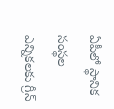ఏపీలో స్థానిక సంస్థల ఎన్నికలకు గ్రీన్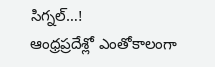సిగ్నల్…!
ఆంధ్రప్రదేశ్లో ఎంతోకాలంగా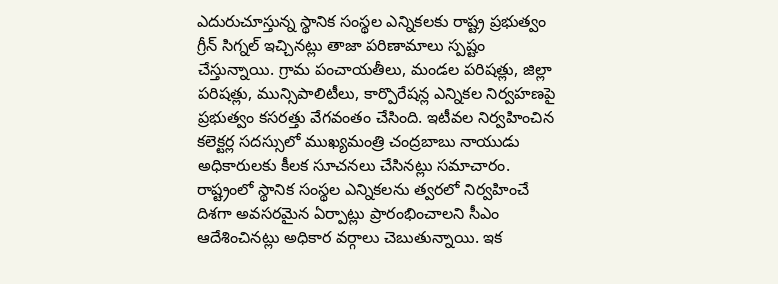ఎదురుచూస్తున్న స్థానిక సంస్థల ఎన్నికలకు రాష్ట్ర ప్రభుత్వం గ్రీన్ సిగ్నల్ ఇచ్చినట్లు తాజా పరిణామాలు స్పష్టం చేస్తున్నాయి. గ్రామ పంచాయతీలు, మండల పరిషత్లు, జిల్లా పరిషత్లు, మున్సిపాలిటీలు, కార్పొరేషన్ల ఎన్నికల నిర్వహణపై ప్రభుత్వం కసరత్తు వేగవంతం చేసింది. ఇటీవల నిర్వహించిన కలెక్టర్ల సదస్సులో ముఖ్యమంత్రి చంద్రబాబు నాయుడు అధికారులకు కీలక సూచనలు చేసినట్లు సమాచారం. రాష్ట్రంలో స్థానిక సంస్థల ఎన్నికలను త్వరలో నిర్వహించే దిశగా అవసరమైన ఏర్పాట్లు ప్రారంభించాలని సీఎం ఆదేశించినట్లు అధికార వర్గాలు చెబుతున్నాయి. ఇక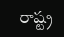రాష్ట్ర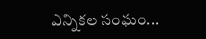ఎన్నికల సంఘం...